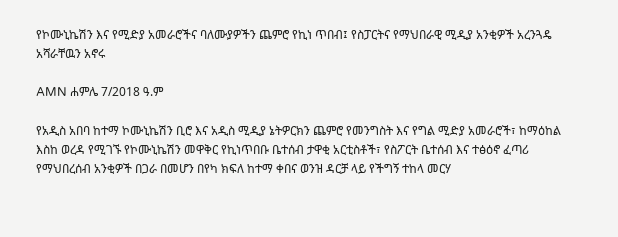የኮሙኒኬሽን እና የሚድያ አመራሮችና ባለሙያዎችን ጨምሮ የኪነ ጥበብ፤ የስፓርትና የማህበራዊ ሚዲያ አንቂዎች አረንጓዴ አሻራቸዉን አኖሩ

AMN ሐምሌ 7/2018 ዓ.ም

የአዲስ አበባ ከተማ ኮሙኒኬሽን ቢሮ እና አዲስ ሚዲያ ኔትዎርክን ጨምሮ የመንግስት እና የግል ሚድያ አመራሮች፣ ከማዕከል እስከ ወረዳ የሚገኙ የኮሙኒኬሽን መዋቅር የኪነጥበቡ ቤተሰብ ታዋቂ አርቲስቶች፣ የስፖርት ቤተሰብ እና ተፅዕኖ ፈጣሪ የማህበረሰብ አንቂዎች በጋራ በመሆን በየካ ክፍለ ከተማ ቀበና ወንዝ ዳርቻ ላይ የችግኝ ተከላ መርሃ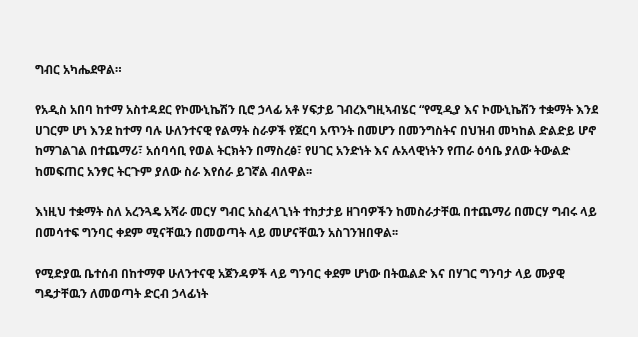ግብር አካሔደዋል።

የአዲስ አበባ ከተማ አስተዳደር የኮሙኒኬሽን ቢሮ ኃላፊ አቶ ሃፍታይ ገብረእግዚኣብሄር “የሚዲያ እና ኮሙኒኬሽን ተቋማት እንደ ሀገርም ሆነ እንደ ከተማ ባሉ ሁለንተናዊ የልማት ስራዎች የጀርባ አጥንት በመሆን በመንግስትና በህዝብ መካከል ድልድይ ሆኖ ከማገልገል በተጨማሪ፣ አሰባሳቢ የወል ትርክትን በማስረፅ፣ የሀገር አንድነት እና ሉአላዊነትን የጠራ ዕሳቤ ያለው ትውልድ ከመፍጠር አንፃር ትርጉም ያለው ስራ እየሰራ ይገኛል ብለዋል፡፡

እነዚህ ተቋማት ስለ አረንጓዴ አሻራ መርሃ ግብር አስፈላጊነት ተከታታይ ዘገባዎችን ከመስራታቸዉ በተጨማሪ በመርሃ ግብሩ ላይ በመሳተፍ ግንባር ቀደም ሚናቸዉን በመወጣት ላይ መሆናቸዉን አስገንዝበዋል፡፡

የሚድያዉ ቤተሰብ በከተማዋ ሁለንተናዊ አጀንዳዎች ላይ ግንባር ቀደም ሆነው በትዉልድ እና በሃገር ግንባታ ላይ ሙያዊ ግዴታቸዉን ለመወጣት ድርብ ኃላፊነት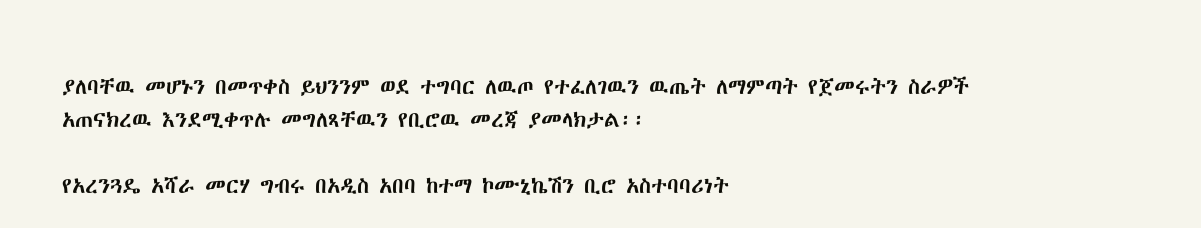ያለባቸዉ መሆኑን በመጥቀስ ይህንንም ወደ ተግባር ለዉጦ የተፈለገዉን ዉጤት ለማምጣት የጀመሩትን ስራዎች አጠናክረዉ እንደሚቀጥሉ መግለጻቸዉን የቢሮዉ መረጃ ያመላክታል፡፡

የአረንጓዴ አሻራ መርሃ ግብሩ በአዲስ አበባ ከተማ ኮሙኒኬሽን ቢሮ አስተባባሪነት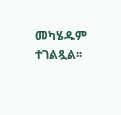መካሄዱም ተገልጿል፡፡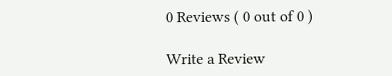0 Reviews ( 0 out of 0 )

Write a Review